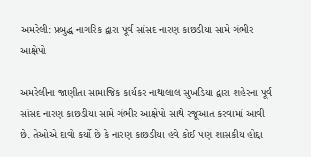અમરેલી: પ્રબુદ્ધ નાગરિક દ્વારા પૂર્વ સાંસદ નારણ કાછડીયા સામે ગંભીર આક્ષેપો

અમરેલીના જાણીતા સામાજિક કાર્યકર નાથાલાલ સુખડિયા દ્વારા શહેરના પૂર્વ સાંસદ નારણ કાછડીયા સામે ગંભીર આક્ષેપો સાથે રજૂઆત કરવામાં આવી છે. તેઓએ દાવો કર્યો છે કે નારણ કાછડીયા હવે કોઈ પણ શાસકીય હોદ્દા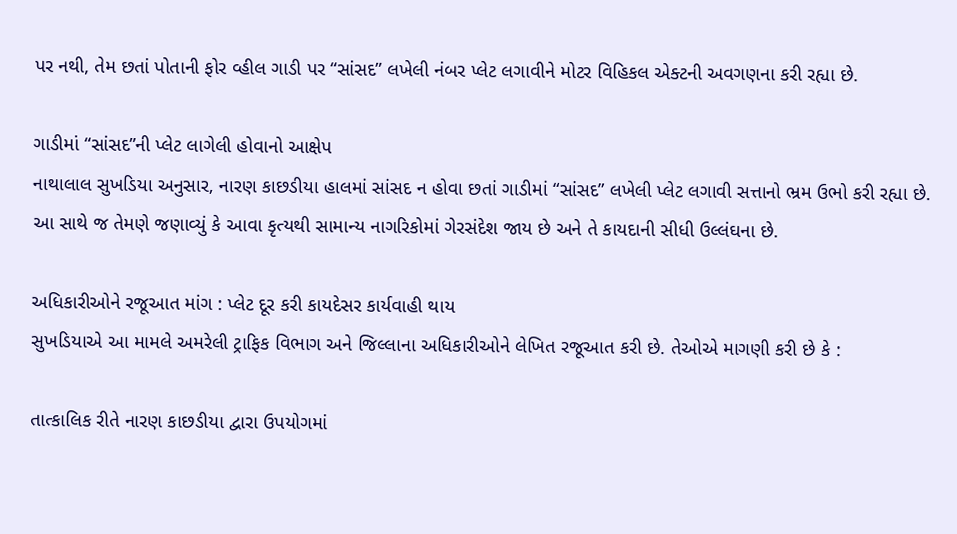પર નથી, તેમ છતાં પોતાની ફોર વ્હીલ ગાડી પર “સાંસદ” લખેલી નંબર પ્લેટ લગાવીને મોટર વિહિકલ એક્ટની અવગણના કરી રહ્યા છે.

ગાડીમાં “સાંસદ”ની પ્લેટ લાગેલી હોવાનો આક્ષેપ
નાથાલાલ સુખડિયા અનુસાર, નારણ કાછડીયા હાલમાં સાંસદ ન હોવા છતાં ગાડીમાં “સાંસદ” લખેલી પ્લેટ લગાવી સત્તાનો ભ્રમ ઉભો કરી રહ્યા છે. આ સાથે જ તેમણે જણાવ્યું કે આવા કૃત્યથી સામાન્ય નાગરિકોમાં ગેરસંદેશ જાય છે અને તે કાયદાની સીધી ઉલ્લંઘના છે.

અધિકારીઓને રજૂઆત માંગ : પ્લેટ દૂર કરી કાયદેસર કાર્યવાહી થાય
સુખડિયાએ આ મામલે અમરેલી ટ્રાફિક વિભાગ અને જિલ્લાના અધિકારીઓને લેખિત રજૂઆત કરી છે. તેઓએ માગણી કરી છે કે :

તાત્કાલિક રીતે નારણ કાછડીયા દ્વારા ઉપયોગમાં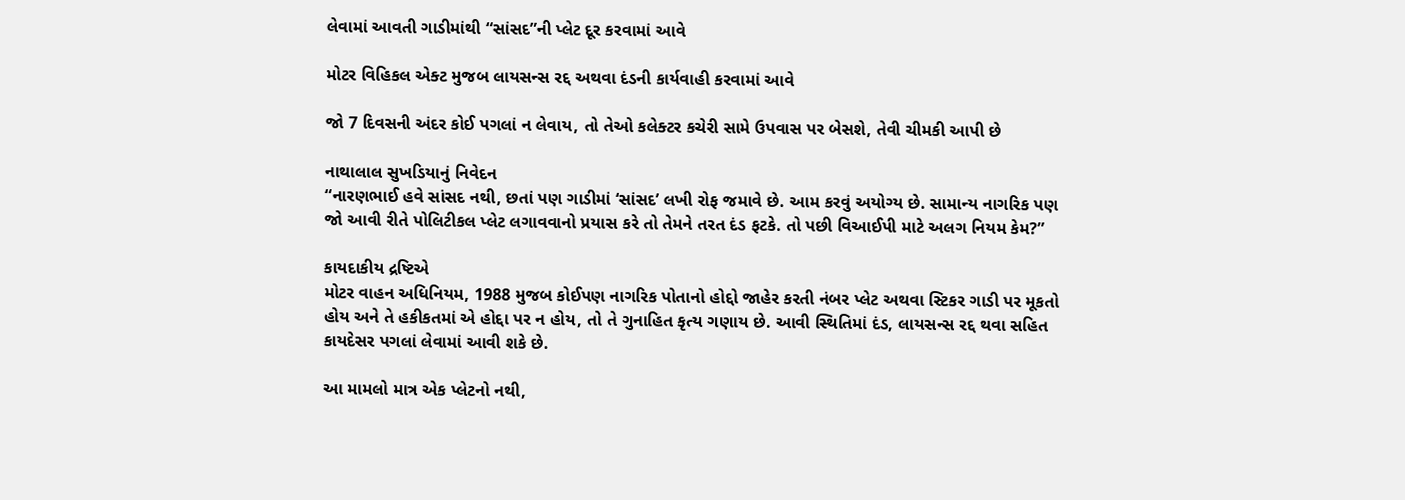લેવામાં આવતી ગાડીમાંથી “સાંસદ”ની પ્લેટ દૂર કરવામાં આવે

મોટર વિહિકલ એક્ટ મુજબ લાયસન્સ રદ્દ અથવા દંડની કાર્યવાહી કરવામાં આવે

જો 7 દિવસની અંદર કોઈ પગલાં ન લેવાય, તો તેઓ કલેક્ટર કચેરી સામે ઉપવાસ પર બેસશે, તેવી ચીમકી આપી છે

નાથાલાલ સુખડિયાનું નિવેદન
“નારણભાઈ હવે સાંસદ નથી, છતાં પણ ગાડીમાં ‘સાંસદ’ લખી રોફ જમાવે છે. આમ કરવું અયોગ્ય છે. સામાન્ય નાગરિક પણ જો આવી રીતે પોલિટીકલ પ્લેટ લગાવવાનો પ્રયાસ કરે તો તેમને તરત દંડ ફટકે. તો પછી વિઆઈપી માટે અલગ નિયમ કેમ?”

કાયદાકીય દ્રષ્ટિએ
મોટર વાહન અધિનિયમ, 1988 મુજબ કોઈપણ નાગરિક પોતાનો હોદ્દો જાહેર કરતી નંબર પ્લેટ અથવા સ્ટિકર ગાડી પર મૂકતો હોય અને તે હકીકતમાં એ હોદ્દા પર ન હોય, તો તે ગુનાહિત કૃત્ય ગણાય છે. આવી સ્થિતિમાં દંડ, લાયસન્સ રદ્દ થવા સહિત કાયદેસર પગલાં લેવામાં આવી શકે છે.

આ મામલો માત્ર એક પ્લેટનો નથી,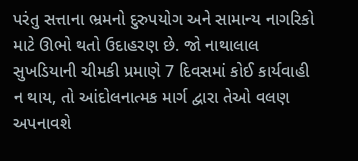પરંતુ સત્તાના ભ્રમનો દુરુપયોગ અને સામાન્ય નાગરિકો માટે ઊભો થતો ઉદાહરણ છે. જો નાથાલાલ સુખડિયાની ચીમકી પ્રમાણે 7 દિવસમાં કોઈ કાર્યવાહી ન થાય, તો આંદોલનાત્મક માર્ગ દ્વારા તેઓ વલણ અપનાવશે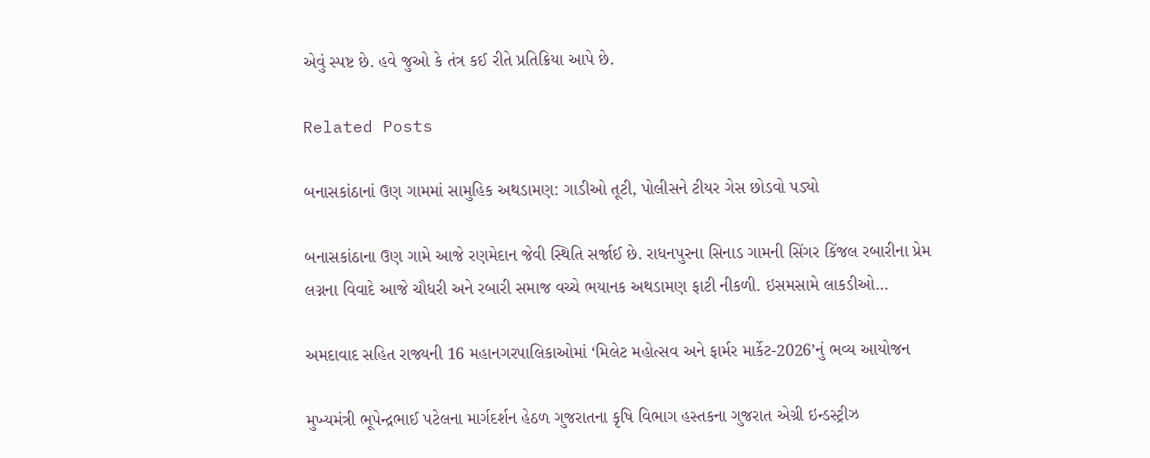એવું સ્પષ્ટ છે. હવે જુઓ કે તંત્ર કઈ રીતે પ્રતિક્રિયા આપે છે.

Related Posts

બનાસકાંઠાનાં ઉણ ગામમાં સામુહિક અથડામણ: ગાડીઓ તૂટી, પોલીસને ટીયર ગેસ છોડવો પડ્યો

બનાસકાંઠાના ઉણ ગામે આજે રણમેદાન જેવી સ્થિતિ સર્જાઈ છે. રાધનપુરના સિનાડ ગામની સિંગર કિંજલ રબારીના પ્રેમ લગ્નના વિવાદે આજે ચૌધરી અને રબારી સમાજ વચ્ચે ભયાનક અથડામણ ફાટી નીકળી. ઇસમસામે લાકડીઓ…

અમદાવાદ સહિત રાજ્યની 16 મહાનગરપાલિકાઓમાં ‘મિલેટ મહોત્સવ અને ફાર્મર માર્કેટ-2026’નું ભવ્ય આયોજન

મુખ્યમંત્રી ભૂપેન્દ્રભાઈ પટેલના માર્ગદર્શન હેઠળ ગુજરાતના કૃષિ વિભાગ હસ્તકના ગુજરાત એગ્રી ઇન્ડસ્ટ્રીઝ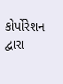કોર્પોરેશન દ્વારા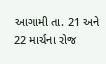આગામી તા. 21 અને 22 માર્ચના રોજ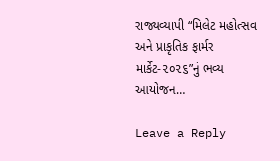રાજ્યવ્યાપી “મિલેટ મહોત્સવ અને પ્રાકૃતિક ફાર્મર માર્કેટ-૨૦૨૬”નું ભવ્ય આયોજન…

Leave a Reply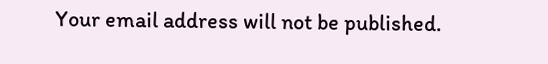Your email address will not be published.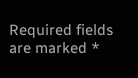Required fields are marked *